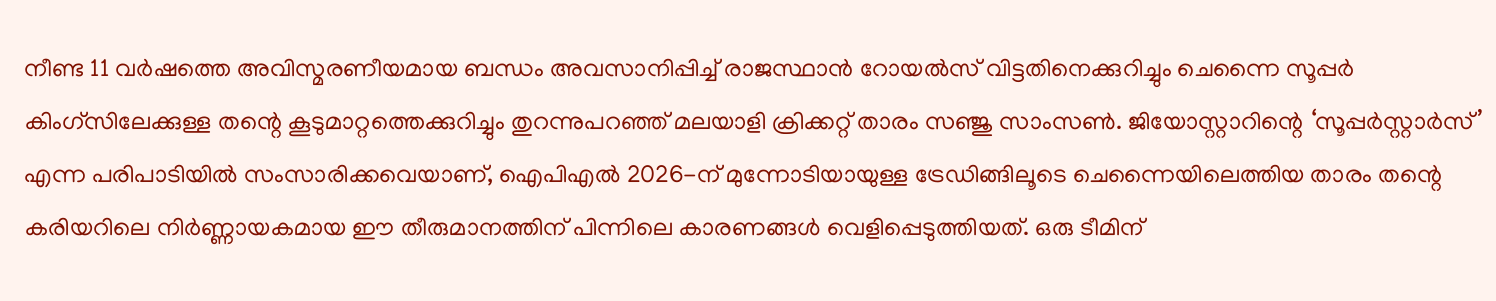നീണ്ട 11 വർഷത്തെ അവിസ്മരണീയമായ ബന്ധം അവസാനിപ്പിച്ച് രാജസ്ഥാൻ റോയൽസ് വിട്ടതിനെക്കുറിച്ചും ചെന്നൈ സൂപ്പർ കിംഗ്സിലേക്കുള്ള തന്റെ കൂടുമാറ്റത്തെക്കുറിച്ചും തുറന്നുപറഞ്ഞ് മലയാളി ക്രിക്കറ്റ് താരം സഞ്ജു സാംസൺ. ജിയോസ്റ്റാറിന്റെ ‘സൂപ്പർസ്റ്റാർസ്’ എന്ന പരിപാടിയിൽ സംസാരിക്കവെയാണ്, ഐപിഎൽ 2026-ന് മുന്നോടിയായുള്ള ട്രേഡിങ്ങിലൂടെ ചെന്നൈയിലെത്തിയ താരം തന്റെ കരിയറിലെ നിർണ്ണായകമായ ഈ തീരുമാനത്തിന് പിന്നിലെ കാരണങ്ങൾ വെളിപ്പെടുത്തിയത്. ഒരു ടീമിന്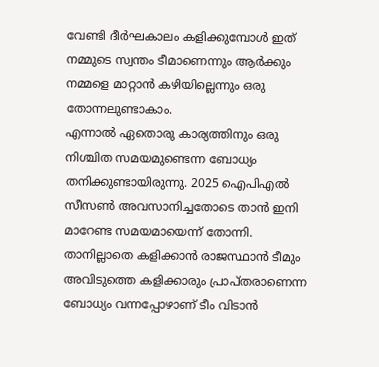വേണ്ടി ദീർഘകാലം കളിക്കുമ്പോൾ ഇത് നമ്മുടെ സ്വന്തം ടീമാണെന്നും ആർക്കും നമ്മളെ മാറ്റാൻ കഴിയില്ലെന്നും ഒരു തോന്നലുണ്ടാകാം.
എന്നാൽ ഏതൊരു കാര്യത്തിനും ഒരു നിശ്ചിത സമയമുണ്ടെന്ന ബോധ്യം തനിക്കുണ്ടായിരുന്നു. 2025 ഐപിഎൽ സീസൺ അവസാനിച്ചതോടെ താൻ ഇനി മാറേണ്ട സമയമായെന്ന് തോന്നി. താനില്ലാതെ കളിക്കാൻ രാജസ്ഥാൻ ടീമും അവിടുത്തെ കളിക്കാരും പ്രാപ്തരാണെന്ന ബോധ്യം വന്നപ്പോഴാണ് ടീം വിടാൻ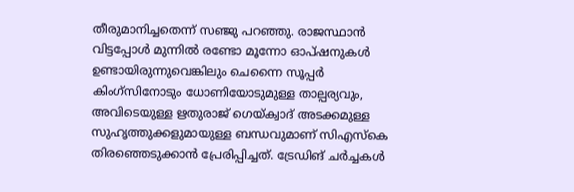തീരുമാനിച്ചതെന്ന് സഞ്ജു പറഞ്ഞു. രാജസ്ഥാൻ വിട്ടപ്പോൾ മുന്നിൽ രണ്ടോ മൂന്നോ ഓപ്ഷനുകൾ ഉണ്ടായിരുന്നുവെങ്കിലും ചെന്നൈ സൂപ്പർ കിംഗ്സിനോടും ധോണിയോടുമുള്ള താല്പര്യവും, അവിടെയുള്ള ഋതുരാജ് ഗെയ്ക്വാദ് അടക്കമുള്ള സുഹൃത്തുക്കളുമായുള്ള ബന്ധവുമാണ് സിഎസ്കെ തിരഞ്ഞെടുക്കാൻ പ്രേരിപ്പിച്ചത്. ട്രേഡിങ് ചർച്ചകൾ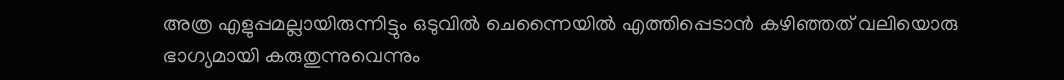അത്ര എളുപ്പമല്ലായിരുന്നിട്ടും ഒടുവിൽ ചെന്നൈയിൽ എത്തിപ്പെടാൻ കഴിഞ്ഞത് വലിയൊരു ഭാഗ്യമായി കരുതുന്നുവെന്നും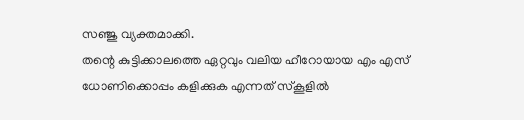സഞ്ജു വ്യക്തമാക്കി.
തന്റെ കുട്ടിക്കാലത്തെ ഏറ്റവും വലിയ ഹീറോയായ എം എസ് ധോണിക്കൊപ്പം കളിക്കുക എന്നത് സ്കൂളിൽ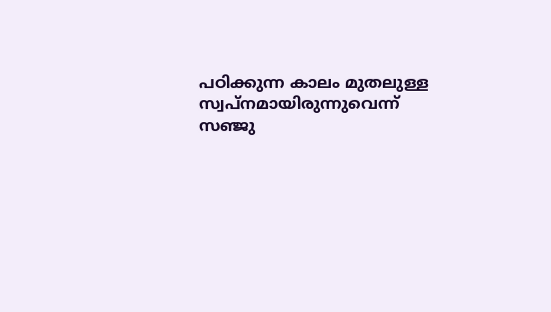പഠിക്കുന്ന കാലം മുതലുള്ള സ്വപ്നമായിരുന്നുവെന്ന് സഞ്ജു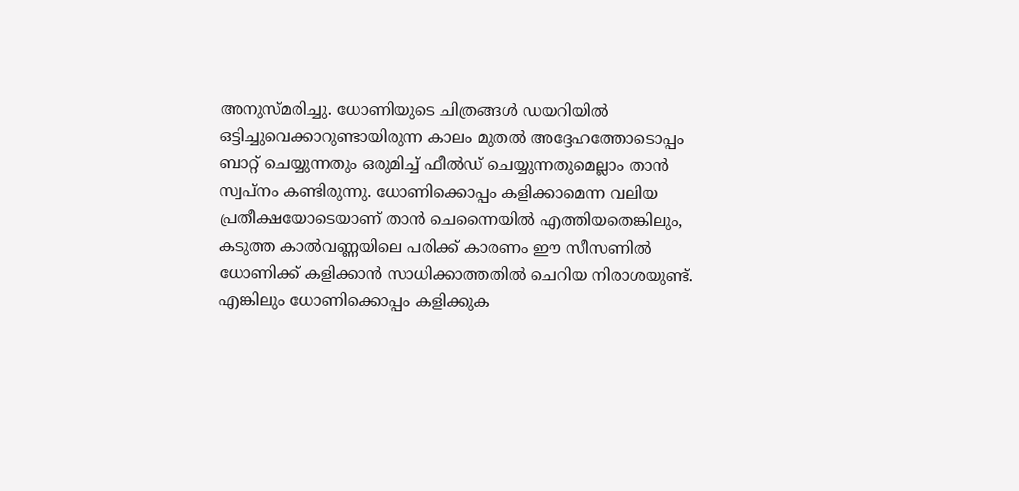അനുസ്മരിച്ചു. ധോണിയുടെ ചിത്രങ്ങൾ ഡയറിയിൽ ഒട്ടിച്ചുവെക്കാറുണ്ടായിരുന്ന കാലം മുതൽ അദ്ദേഹത്തോടൊപ്പം ബാറ്റ് ചെയ്യുന്നതും ഒരുമിച്ച് ഫീൽഡ് ചെയ്യുന്നതുമെല്ലാം താൻ സ്വപ്നം കണ്ടിരുന്നു. ധോണിക്കൊപ്പം കളിക്കാമെന്ന വലിയ പ്രതീക്ഷയോടെയാണ് താൻ ചെന്നൈയിൽ എത്തിയതെങ്കിലും, കടുത്ത കാൽവണ്ണയിലെ പരിക്ക് കാരണം ഈ സീസണിൽ ധോണിക്ക് കളിക്കാൻ സാധിക്കാത്തതിൽ ചെറിയ നിരാശയുണ്ട്. എങ്കിലും ധോണിക്കൊപ്പം കളിക്കുക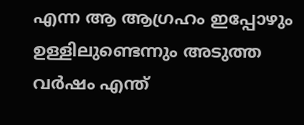എന്ന ആ ആഗ്രഹം ഇപ്പോഴും ഉള്ളിലുണ്ടെന്നും അടുത്ത വർഷം എന്ത്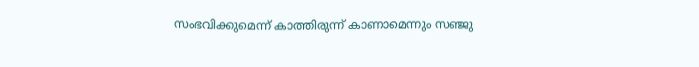സംഭവിക്കുമെന്ന് കാത്തിരുന്ന് കാണാമെന്നും സഞ്ജു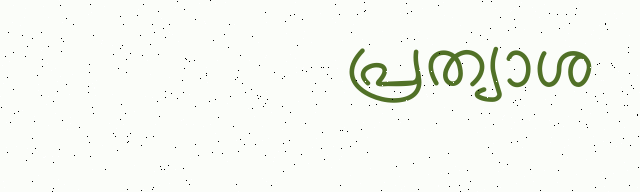പ്രത്യാശ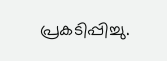പ്രകടിപ്പിച്ചു.